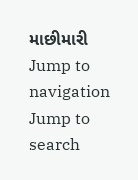માછીમારી
Jump to navigation
Jump to search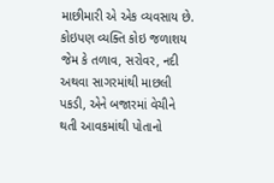માછીમારી એ એક વ્યવસાય છે. કોઇપણ વ્યક્તિ કોઇ જળાશય જેમ કે તળાવ, સરોવર, નદી અથવા સાગરમાંથી માછલી પકડી, એને બજારમાં વેચીને થતી આવકમાંથી પોતાનો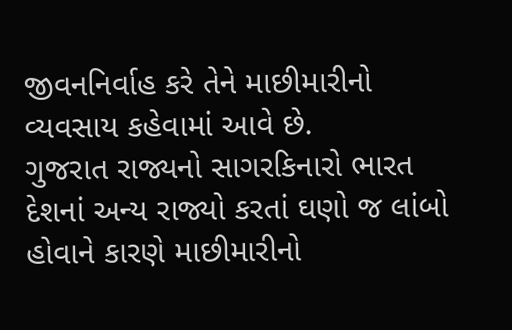જીવનનિર્વાહ કરે તેને માછીમારીનો વ્યવસાય કહેવામાં આવે છે.
ગુજરાત રાજ્યનો સાગરકિનારો ભારત દેશનાં અન્ય રાજ્યો કરતાં ઘણો જ લાંબો હોવાને કારણે માછીમારીનો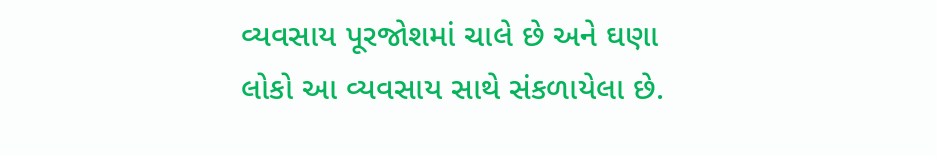વ્યવસાય પૂરજોશમાં ચાલે છે અને ઘણા લોકો આ વ્યવસાય સાથે સંકળાયેલા છે.